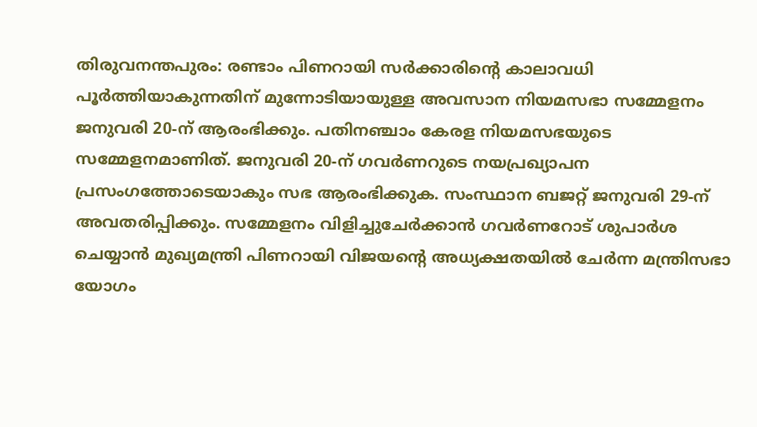തിരുവനന്തപുരം: രണ്ടാം പിണറായി സർക്കാരിന്റെ കാലാവധി പൂർത്തിയാകുന്നതിന് മുന്നോടിയായുള്ള അവസാന നിയമസഭാ സമ്മേളനം ജനുവരി 20-ന് ആരംഭിക്കും. പതിനഞ്ചാം കേരള നിയമസഭയുടെ സമ്മേളനമാണിത്. ജനുവരി 20-ന് ഗവർണറുടെ നയപ്രഖ്യാപന പ്രസംഗത്തോടെയാകും സഭ ആരംഭിക്കുക. സംസ്ഥാന ബജറ്റ് ജനുവരി 29-ന് അവതരിപ്പിക്കും. സമ്മേളനം വിളിച്ചുചേർക്കാൻ ഗവർണറോട് ശുപാർശ ചെയ്യാൻ മുഖ്യമന്ത്രി പിണറായി വിജയന്റെ അധ്യക്ഷതയിൽ ചേർന്ന മന്ത്രിസഭാ യോഗം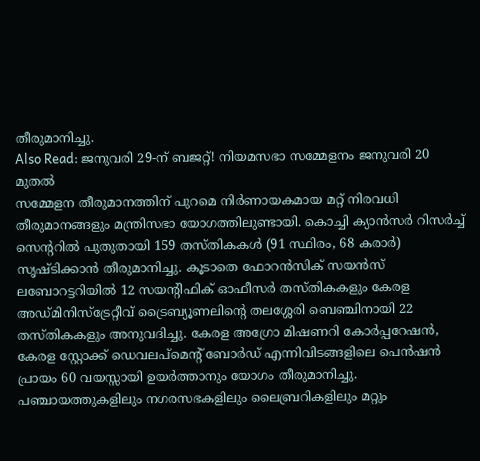തീരുമാനിച്ചു.
Also Read: ജനുവരി 29-ന് ബജറ്റ്! നിയമസഭാ സമ്മേളനം ജനുവരി 20 മുതൽ
സമ്മേളന തീരുമാനത്തിന് പുറമെ നിർണായകമായ മറ്റ് നിരവധി തീരുമാനങ്ങളും മന്ത്രിസഭാ യോഗത്തിലുണ്ടായി. കൊച്ചി ക്യാൻസർ റിസർച്ച് സെന്ററിൽ പുതുതായി 159 തസ്തികകൾ (91 സ്ഥിരം, 68 കരാർ) സൃഷ്ടിക്കാൻ തീരുമാനിച്ചു. കൂടാതെ ഫോറൻസിക് സയൻസ് ലബോറട്ടറിയിൽ 12 സയന്റിഫിക് ഓഫീസർ തസ്തികകളും കേരള അഡ്മിനിസ്ട്രേറ്റീവ് ട്രൈബ്യൂണലിന്റെ തലശ്ശേരി ബെഞ്ചിനായി 22 തസ്തികകളും അനുവദിച്ചു. കേരള അഗ്രോ മിഷണറി കോർപ്പറേഷൻ, കേരള സ്റ്റോക്ക് ഡെവലപ്മെന്റ് ബോർഡ് എന്നിവിടങ്ങളിലെ പെൻഷൻ പ്രായം 60 വയസ്സായി ഉയർത്താനും യോഗം തീരുമാനിച്ചു. പഞ്ചായത്തുകളിലും നഗരസഭകളിലും ലൈബ്രറികളിലും മറ്റും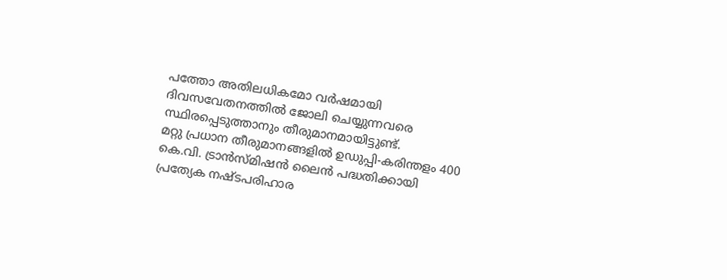പത്തോ അതിലധികമോ വർഷമായി ദിവസവേതനത്തിൽ ജോലി ചെയ്യുന്നവരെ സ്ഥിരപ്പെടുത്താനും തീരുമാനമായിട്ടുണ്ട്.
മറ്റു പ്രധാന തീരുമാനങ്ങളിൽ ഉഡുപ്പി-കരിന്തളം 400 കെ.വി. ട്രാൻസ്മിഷൻ ലൈൻ പദ്ധതിക്കായി പ്രത്യേക നഷ്ടപരിഹാര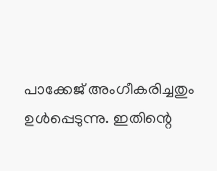പാക്കേജ് അംഗീകരിച്ചതും ഉൾപ്പെടുന്നു. ഇതിന്റെ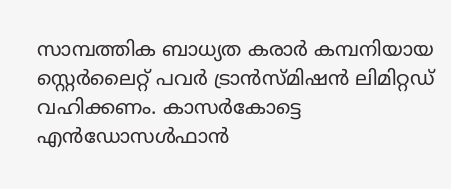സാമ്പത്തിക ബാധ്യത കരാർ കമ്പനിയായ സ്റ്റെർലൈറ്റ് പവർ ട്രാൻസ്മിഷൻ ലിമിറ്റഡ് വഹിക്കണം. കാസർകോട്ടെ എൻഡോസൾഫാൻ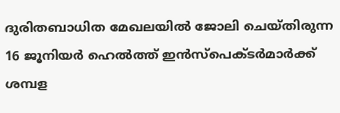ദുരിതബാധിത മേഖലയിൽ ജോലി ചെയ്തിരുന്ന 16 ജൂനിയർ ഹെൽത്ത് ഇൻസ്പെക്ടർമാർക്ക് ശമ്പള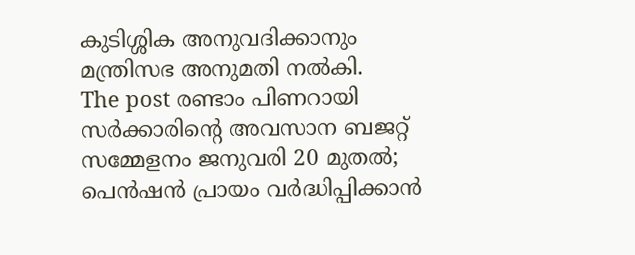കുടിശ്ശിക അനുവദിക്കാനും മന്ത്രിസഭ അനുമതി നൽകി.
The post രണ്ടാം പിണറായി സർക്കാരിന്റെ അവസാന ബജറ്റ് സമ്മേളനം ജനുവരി 20 മുതൽ; പെൻഷൻ പ്രായം വർദ്ധിപ്പിക്കാൻ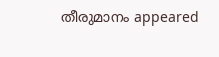തീരുമാനം appeared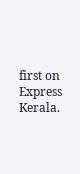first on Express Kerala.